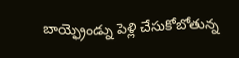బాయ్ఫ్రెండ్ను పెళ్లి చేసుకోబోతున్న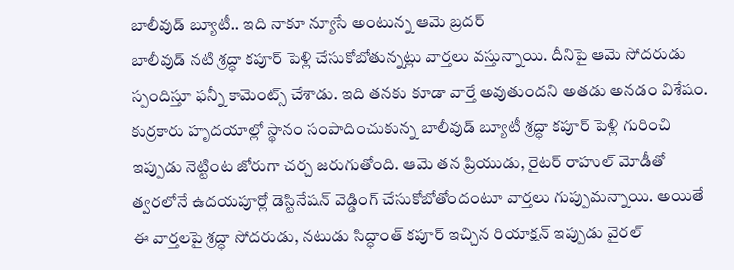బాలీవుడ్ బ్యూటీ.. ఇది నాకూ న్యూసే అంటున్న ఆమె బ్రదర్
బాలీవుడ్ నటి శ్రద్ధా కపూర్ పెళ్లి చేసుకోబోతున్నట్లు వార్తలు వస్తున్నాయి. దీనిపై ఆమె సోదరుడు స్పందిస్తూ ఫన్నీ కామెంట్స్ చేశాడు. ఇది తనకు కూడా వార్తే అవుతుందని అతడు అనడం విశేషం.
కుర్రకారు హృదయాల్లో స్థానం సంపాదించుకున్న బాలీవుడ్ బ్యూటీ శ్రద్ధా కపూర్ పెళ్లి గురించి ఇప్పుడు నెట్టింట జోరుగా చర్చ జరుగుతోంది. ఆమె తన ప్రియుడు, రైటర్ రాహుల్ మోడీతో త్వరలోనే ఉదయపూర్లో డెస్టినేషన్ వెడ్డింగ్ చేసుకోబోతోందంటూ వార్తలు గుప్పుమన్నాయి. అయితే ఈ వార్తలపై శ్రద్ధా సోదరుడు, నటుడు సిద్ధాంత్ కపూర్ ఇచ్చిన రియాక్షన్ ఇప్పుడు వైరల్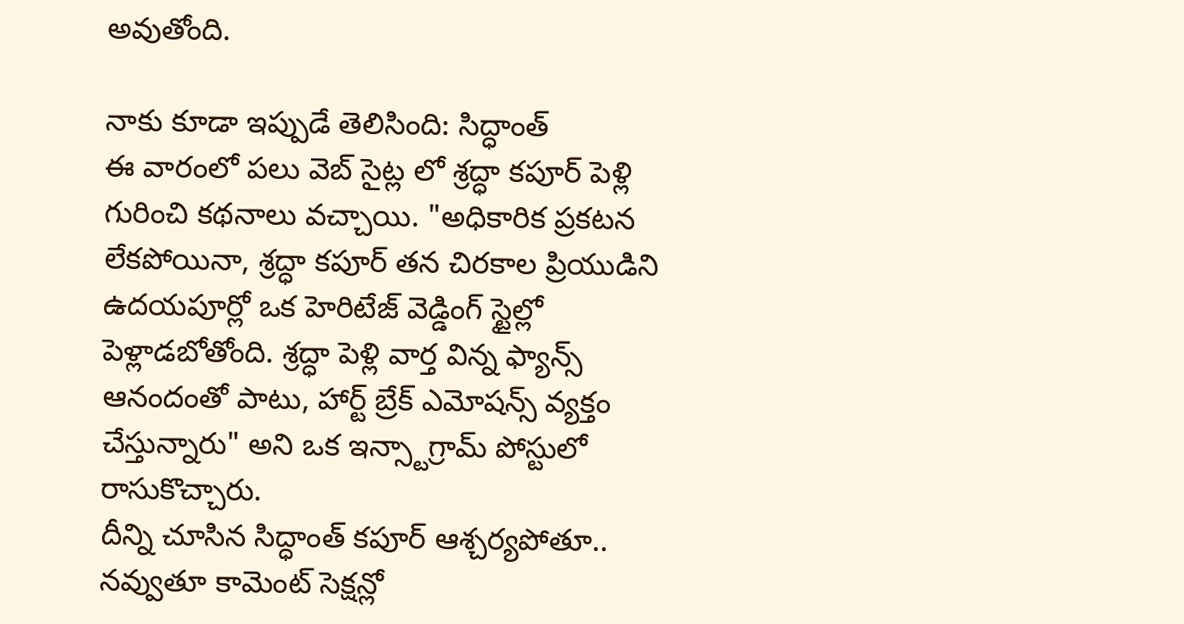అవుతోంది.

నాకు కూడా ఇప్పుడే తెలిసింది: సిద్ధాంత్
ఈ వారంలో పలు వెబ్ సైట్ల లో శ్రద్ధా కపూర్ పెళ్లి గురించి కథనాలు వచ్చాయి. "అధికారిక ప్రకటన లేకపోయినా, శ్రద్ధా కపూర్ తన చిరకాల ప్రియుడిని ఉదయపూర్లో ఒక హెరిటేజ్ వెడ్డింగ్ స్టైల్లో పెళ్లాడబోతోంది. శ్రద్ధా పెళ్లి వార్త విన్న ఫ్యాన్స్ ఆనందంతో పాటు, హార్ట్ బ్రేక్ ఎమోషన్స్ వ్యక్తం చేస్తున్నారు" అని ఒక ఇన్స్టాగ్రామ్ పోస్టులో రాసుకొచ్చారు.
దీన్ని చూసిన సిద్ధాంత్ కపూర్ ఆశ్చర్యపోతూ.. నవ్వుతూ కామెంట్ సెక్షన్లో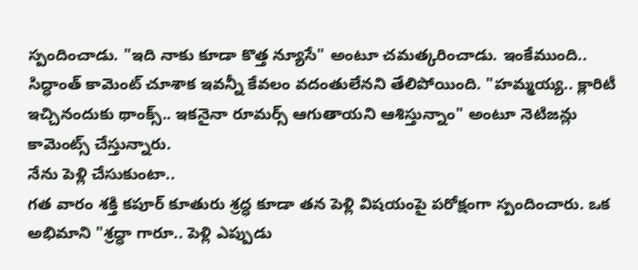స్పందించాడు. "ఇది నాకు కూడా కొత్త న్యూసే" అంటూ చమత్కరించాడు. ఇంకేముంది.. సిద్ధాంత్ కామెంట్ చూశాక ఇవన్నీ కేవలం వదంతులేనని తేలిపోయింది. "హమ్మయ్య.. క్లారిటీ ఇచ్చినందుకు థాంక్స్.. ఇకనైనా రూమర్స్ ఆగుతాయని ఆశిస్తున్నాం" అంటూ నెటిజన్లు కామెంట్స్ చేస్తున్నారు.
నేను పెళ్లి చేసుకుంటా..
గత వారం శక్తి కపూర్ కూతురు శ్రద్ధ కూడా తన పెళ్లి విషయంపై పరోక్షంగా స్పందించారు. ఒక అభిమాని "శ్రద్ధా గారూ.. పెళ్లి ఎప్పుడు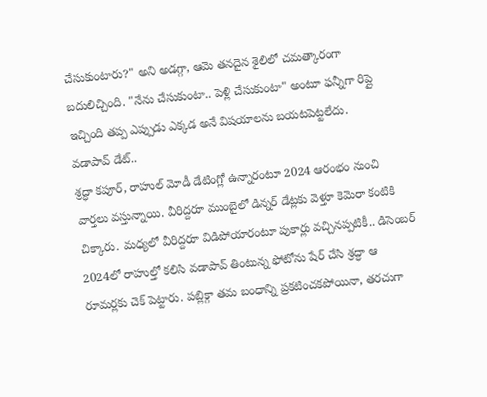చేసుకుంటారు?" అని అడగ్గా, ఆమె తనదైన శైలిలో చమత్కారంగా బదులిచ్చింది. "నేను చేసుకుంటా.. పెళ్లి చేసుకుంటా" అంటూ ఫన్నీగా రిప్లై ఇచ్చింది తప్ప ఎప్పుడు ఎక్కడ అనే విషయాలను బయటపెట్టలేదు.
వడాపావ్ డేట్..
శ్రద్ధా కపూర్, రాహుల్ మోడీ డేటింగ్లో ఉన్నారంటూ 2024 ఆరంభం నుంచి వార్తలు వస్తున్నాయి. వీరిద్దరూ ముంబైలో డిన్నర్ డేట్లకు వెళ్తూ కెమెరా కంటికి చిక్కారు. మధ్యలో వీరిద్దరూ విడిపోయారంటూ పుకార్లు వచ్చినప్పటికీ.. డిసెంబర్ 2024లో రాహుల్తో కలిసి వడాపావ్ తింటున్న ఫోటోను షేర్ చేసి శ్రద్ధా ఆ రూమర్లకు చెక్ పెట్టారు. పబ్లిక్గా తమ బంధాన్ని ప్రకటించకపోయినా, తరచుగా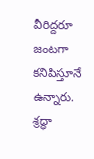వీరిద్దరూ జంటగా కనిపిస్తూనే ఉన్నారు.
శ్రద్ధా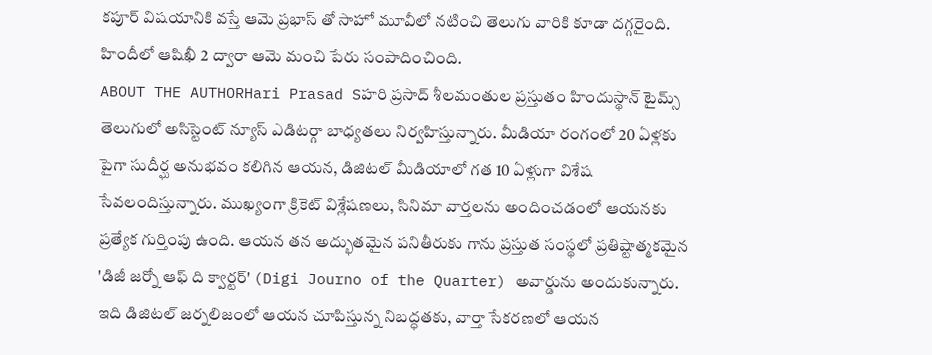కపూర్ విషయానికి వస్తే ఆమె ప్రభాస్ తో సాహో మూవీలో నటించి తెలుగు వారికి కూడా దగ్గరైంది. హిందీలో ఆషిఖీ 2 ద్వారా ఆమె మంచి పేరు సంపాదించింది.
ABOUT THE AUTHORHari Prasad Sహరి ప్రసాద్ శీలమంతుల ప్రస్తుతం హిందుస్థాన్ టైమ్స్ తెలుగులో అసిస్టెంట్ న్యూస్ ఎడిటర్గా బాధ్యతలు నిర్వహిస్తున్నారు. మీడియా రంగంలో 20 ఏళ్లకు పైగా సుదీర్ఘ అనుభవం కలిగిన ఆయన, డిజిటల్ మీడియాలో గత 10 ఏళ్లుగా విశేష సేవలందిస్తున్నారు. ముఖ్యంగా క్రికెట్ విశ్లేషణలు, సినిమా వార్తలను అందించడంలో ఆయనకు ప్రత్యేక గుర్తింపు ఉంది. ఆయన తన అద్భుతమైన పనితీరుకు గాను ప్రస్తుత సంస్థలో ప్రతిష్టాత్మకమైన 'డిజీ జర్నో ఆఫ్ ది క్వార్టర్' (Digi Journo of the Quarter) అవార్డును అందుకున్నారు. ఇది డిజిటల్ జర్నలిజంలో ఆయన చూపిస్తున్న నిబద్ధతకు, వార్తా సేకరణలో ఆయన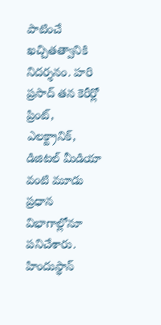పాటించే ఖచ్చితత్వానికి నిదర్శనం. హరి ప్రసాద్ తన కెరీర్లో ప్రింట్, ఎలక్ట్రానిక్, డిజిటల్ మీడియా వంటి మూడు ప్రధాన విభాగాల్లోనూ పనిచేశారు. హిందుస్థాన్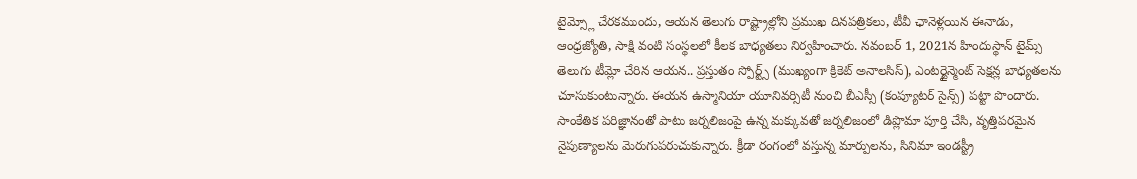టైమ్స్లో చేరకముందు, ఆయన తెలుగు రాష్ట్రాల్లోని ప్రముఖ దినపత్రికలు, టీవీ ఛానెళ్లయిన ఈనాడు, ఆంధ్రజ్యోతి, సాక్షి వంటి సంస్థలలో కీలక బాధ్యతలు నిర్వహించారు. నవంబర్ 1, 2021న హిందుస్థాన్ టైమ్స్ తెలుగు టీమ్లో చేరిన ఆయన.. ప్రస్తుతం స్పోర్ట్స్ (ముఖ్యంగా క్రికెట్ అనాలసిస్), ఎంటర్టైన్మెంట్ సెక్షన్ల బాధ్యతలను చూసుకుంటున్నారు. ఈయన ఉస్మానియా యూనివర్సిటీ నుంచి బీఎస్సీ (కంప్యూటర్ సైన్స్) పట్టా పొందారు. సాంకేతిక పరిజ్ఞానంతో పాటు జర్నలిజంపై ఉన్న మక్కువతో జర్నలిజంలో డిప్లొమా పూర్తి చేసి, వృత్తిపరమైన నైపుణ్యాలను మెరుగుపరుచుకున్నారు. క్రీడా రంగంలో వస్తున్న మార్పులను, సినిమా ఇండస్ట్రీ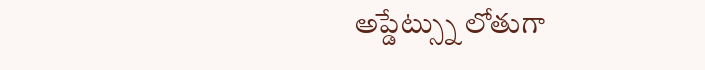అప్డేట్స్ను లోతుగా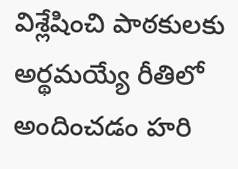విశ్లేషించి పాఠకులకు అర్థమయ్యే రీతిలో అందించడం హరి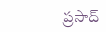ప్రసాద్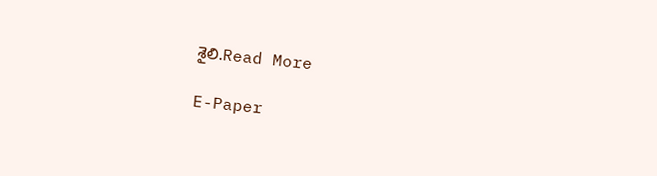శైలి.Read More

E-Paper